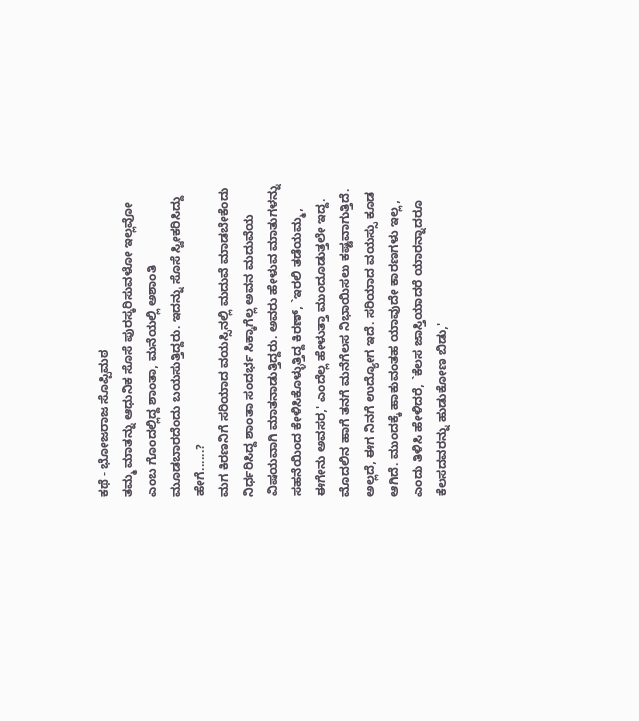ಕಥೆ - ಭೋಜರಾಜ ಸೊಪ್ಪಿಮಠ
ತಮ್ಮ ಮಾತನ್ನು ಆಧುನಿಕ ಸೊಸೆ ಪುರಸ್ಕರಿಸುವಳೋ ಇಲ್ಲವೋ ಎಂಬ ಗೊಂದಲ್ಲಿದ್ದ ಶಾಂತಾ, ಮನೆಯಲ್ಲಿ ಅಶಾಂತಿ ಮೂಡಬಾರದೆಂದು ಬಯಸುತ್ತಿದ್ದರು. ಇದನ್ನು ಸೊಸೆ ಸ್ವೀಕರಿಸಿದ್ದು ಹೇಗೆ......?
ಮಗ ಕಿರಣನಿಗೆ ಸರಿಯಾದ ವಯಸ್ಸಿನಲ್ಲಿ ಮದುವೆ ಮಾಡಬೇಕೆಂದು ನಿರ್ಧರಿಸಿದ್ದ ಶಾಂತಾ ಸಂದರ್ಭ ಸಿಕ್ಕಾಗೆಲ್ಲ ಅವನ ಮದುವೆಯ ವಿಷಯವಾಗಿ ಮಾತನಾಡುತ್ತಿದ್ದರು. ಅವರು ಹೇಳುವ ಮಾತುಗಳನ್ನು ಸಹನೆಯಿಂದ ಕೇಳಿಸಿಕೊಳ್ಳುತ್ತಿದ್ದ ಕಿರಣ್, `ಇರಲಿ ತಡೆಯಮ್ಮ, ಈಗೇನು ಅವಸರ,' ಎಂದೆಲ್ಲ ಹೇಳುತ್ತಾ ಮುಂದೂಡುತ್ತಲೇ ಇದ್ದ.
ಮೊದಲಿನ ಹಾಗೆ ತನಗೆ ಮನೆಗೆಲಸ ನಿಭಾಯಿಸಲು ಕಷ್ಟವಾಗುತ್ತಿದೆ. ಅಲ್ಲದೆ, ಈಗ ನಿನಗೆ ಉದ್ಯೋಗ ಇದೆ. ಸರಿಯಾದ ವಯಸ್ಸು ಕೂಡ ಆಗಿದೆ. ಮುಂದಕ್ಕೆ ಹಾಕುವಂತಹ ಯಾವುದೇ ಕಾರಣಗಳು ಇಲ್ಲ, ಎಂದು ತಿಳಿಸಿ ಹೇಳಿದರೆ, `ಕೆಲಸ ಜಾಸ್ತಿಯಾದರೆ ಯಾರನ್ನಾದರೂ ಕೆಲಸದವರನ್ನು ಹುಡುಕೋಣ ಬಿಡು,'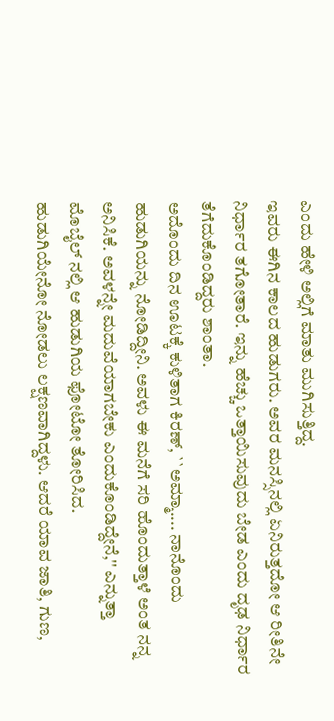ಎಂದು ಹೇಳಿ ಅಲ್ಲಿಗೆ ಮಾತು ಮುಗಿಸುತ್ತಿದ್ದ.
ಇವರು ಈಗಿನ ಕಾಲದ ಹುಡುಗರು. ಅವರ ಮನಸ್ಸಿನಲ್ಲಿ ಏನಿರುತ್ತದೋ ಆ ರೀತಿನೇ ನಿರ್ಧಾರ ತಗೋತಾರೆ. ಇನ್ನು ಹೆಚ್ಚು ಒತ್ತಾಯಿಸುವುದು ಬೇಡ ಎಂದು ದೃಢ ನಿರ್ಧಾರ ತೆಗೆದುಕೊಂಡಿದ್ದರು ಶಾಂತಾ.
ಅದೊಂದು ದಿನ ಊಟಕ್ಕೆ ಕುಳಿತಾಗ ಕಿರಣ್, ``ಅಮ್ಮಾ.... ನಾನೊಂದು ಹುಡುಗಿಯನ್ನು ನೋಡಿದ್ದೀನಿ. ಅವಳು ಈ ಮನೆಗೆ ಸರಿ ಹೊಂದುತ್ತಾಳೆ ಅಂತ ನನ್ನ ಅನಿಸಿಕೆ. ಅವಳನ್ನೇ ಮದುವೆಯಾಗಬೇಕು ಎಂದುಕೊಂಡಿದ್ದೇನೆ,'' ಎನ್ನುತ್ತಾ ಮೊಬೈಲ್ ನಲ್ಲಿ ಆ ಹುಡುಗಿಯ ಫೋಟೋ ತೋರಿಸಿದ.
ಹುಡುಗಿಯೇನೋ ನೋಡಲು ಲಕ್ಷಣವಾಗಿದ್ದಳು. ಆದರೆ ಯಾವ ಜಾತಿ, ಗುಣ,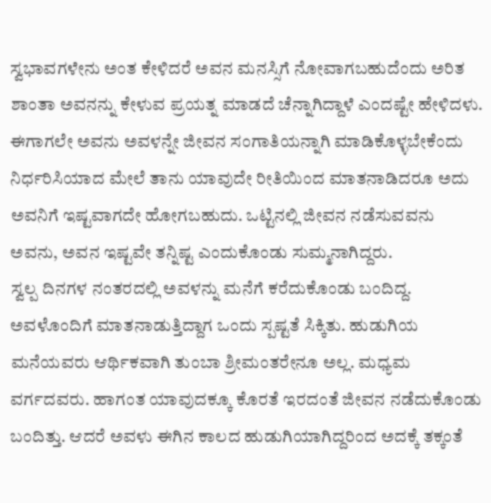ಸ್ವಭಾವಗಳೇನು ಅಂತ ಕೇಳಿದರೆ ಅವನ ಮನಸ್ಸಿಗೆ ನೋವಾಗಬಹುದೆಂದು ಅರಿತ ಶಾಂತಾ ಅವನನ್ನು ಕೇಳುವ ಪ್ರಯತ್ನ ಮಾಡದೆ ಚೆನ್ನಾಗಿದ್ದಾಳೆ ಎಂದಷ್ಟೇ ಹೇಳಿದಳು. ಈಗಾಗಲೇ ಅವನು ಅವಳನ್ನೇ ಜೀವನ ಸಂಗಾತಿಯನ್ನಾಗಿ ಮಾಡಿಕೊಳ್ಳಬೇಕೆಂದು ನಿರ್ಧರಿಸಿಯಾದ ಮೇಲೆ ತಾನು ಯಾವುದೇ ರೀತಿಯಿಂದ ಮಾತನಾಡಿದರೂ ಅದು ಅವನಿಗೆ ಇಷ್ಟವಾಗದೇ ಹೋಗಬಹುದು. ಒಟ್ಟಿನಲ್ಲಿ ಜೀವನ ನಡೆಸುವವನು ಅವನು, ಅವನ ಇಷ್ಟವೇ ತನ್ನಿಷ್ಟ ಎಂದುಕೊಂಡು ಸುಮ್ಮನಾಗಿದ್ದರು.
ಸ್ವಲ್ಪ ದಿನಗಳ ನಂತರದಲ್ಲಿ ಅವಳನ್ನು ಮನೆಗೆ ಕರೆದುಕೊಂಡು ಬಂದಿದ್ದ. ಅವಳೊಂದಿಗೆ ಮಾತನಾಡುತ್ತಿದ್ದಾಗ ಒಂದು ಸ್ಪಷ್ಟತೆ ಸಿಕ್ಕಿತು. ಹುಡುಗಿಯ ಮನೆಯವರು ಆರ್ಥಿಕವಾಗಿ ತುಂಬಾ ಶ್ರೀಮಂತರೇನೂ ಅಲ್ಲ. ಮಧ್ಯಮ ವರ್ಗದವರು. ಹಾಗಂತ ಯಾವುದಕ್ಕೂ ಕೊರತೆ ಇರದಂತೆ ಜೀವನ ನಡೆದುಕೊಂಡು ಬಂದಿತ್ತು. ಆದರೆ ಅವಳು ಈಗಿನ ಕಾಲದ ಹುಡುಗಿಯಾಗಿದ್ದರಿಂದ ಅದಕ್ಕೆ ತಕ್ಕಂತೆ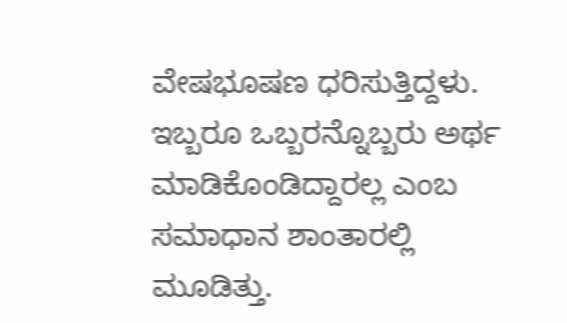ವೇಷಭೂಷಣ ಧರಿಸುತ್ತಿದ್ದಳು.
ಇಬ್ಬರೂ ಒಬ್ಬರನ್ನೊಬ್ಬರು ಅರ್ಥ ಮಾಡಿಕೊಂಡಿದ್ದಾರಲ್ಲ ಎಂಬ ಸಮಾಧಾನ ಶಾಂತಾರಲ್ಲಿ ಮೂಡಿತ್ತು.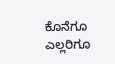ಕೊನೆಗೂ ಎಲ್ಲರಿಗೂ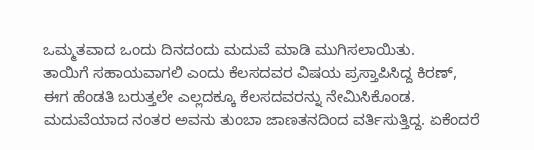ಒಮ್ಮತವಾದ ಒಂದು ದಿನದಂದು ಮದುವೆ ಮಾಡಿ ಮುಗಿಸಲಾಯಿತು.
ತಾಯಿಗೆ ಸಹಾಯವಾಗಲಿ ಎಂದು ಕೆಲಸದವರ ವಿಷಯ ಪ್ರಸ್ತಾಪಿಸಿದ್ದ ಕಿರಣ್, ಈಗ ಹೆಂಡತಿ ಬರುತ್ತಲೇ ಎಲ್ಲದಕ್ಕೂ ಕೆಲಸದವರನ್ನು ನೇಮಿಸಿಕೊಂಡ. ಮದುವೆಯಾದ ನಂತರ ಅವನು ತುಂಬಾ ಜಾಣತನದಿಂದ ವರ್ತಿಸುತ್ತಿದ್ದ. ಏಕೆಂದರೆ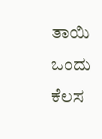ತಾಯಿ ಒಂದು ಕೆಲಸ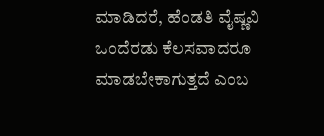ಮಾಡಿದರೆ, ಹೆಂಡತಿ ವೈಷ್ಣವಿ ಒಂದೆರಡು ಕೆಲಸವಾದರೂ ಮಾಡಬೇಕಾಗುತ್ತದೆ ಎಂಬ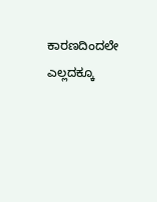ಕಾರಣದಿಂದಲೇ ಎಲ್ಲದಕ್ಕೂ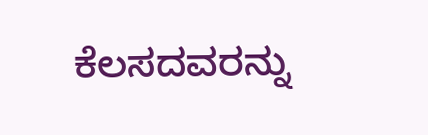ಕೆಲಸದವರನ್ನು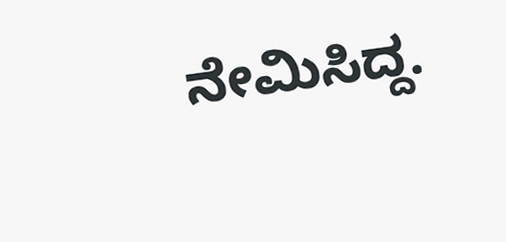ನೇಮಿಸಿದ್ದ.